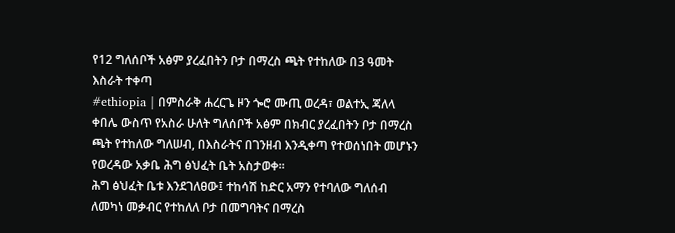የ12 ግለሰቦች አፅም ያረፈበትን ቦታ በማረስ ጫት የተከለው በ3 ዓመት እስራት ተቀጣ
#ethiopia | በምስራቅ ሐረርጌ ዞን ጐሮ ሙጢ ወረዳ፣ ወልተኢ ጃለላ ቀበሌ ውስጥ የአስራ ሁለት ግለሰቦች አፅም በክብር ያረፈበትን ቦታ በማረስ ጫት የተከለው ግለሠብ, በእስራትና በገንዘብ እንዲቀጣ የተወሰነበት መሆኑን የወረዳው አቃቤ ሕግ ፅህፈት ቤት አስታወቀ።
ሕግ ፅህፈት ቤቱ እንደገለፀው፤ ተከሳሽ ከድር አማን የተባለው ግለሰብ ለመካነ መቃብር የተከለለ ቦታ በመግባትና በማረስ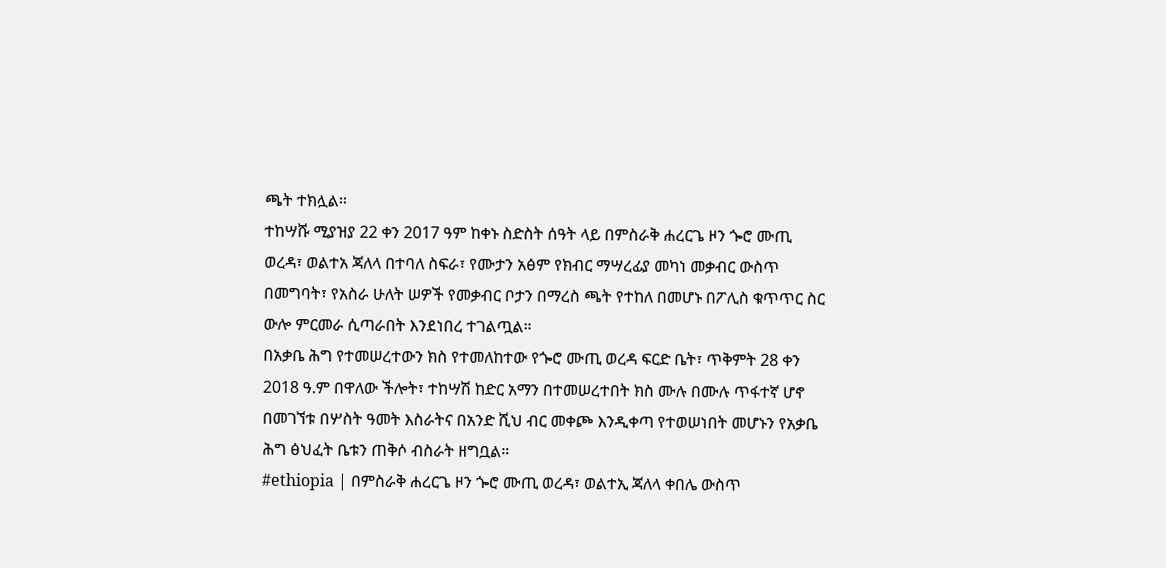ጫት ተክሏል፡፡
ተከሣሹ ሚያዝያ 22 ቀን 2017 ዓም ከቀኑ ስድስት ሰዓት ላይ በምስራቅ ሐረርጌ ዞን ጐሮ ሙጢ ወረዳ፣ ወልተአ ጃለላ በተባለ ስፍራ፣ የሙታን አፅም የክብር ማሣረፊያ መካነ መቃብር ውስጥ በመግባት፣ የአስራ ሁለት ሠዎች የመቃብር ቦታን በማረስ ጫት የተከለ በመሆኑ በፖሊስ ቁጥጥር ስር ውሎ ምርመራ ሲጣራበት እንደነበረ ተገልጧል።
በአቃቤ ሕግ የተመሠረተውን ክስ የተመለከተው የጐሮ ሙጢ ወረዳ ፍርድ ቤት፣ ጥቅምት 28 ቀን 2018 ዓ.ም በዋለው ችሎት፣ ተከሣሽ ከድር አማን በተመሠረተበት ክስ ሙሉ በሙሉ ጥፋተኛ ሆኖ በመገኘቱ በሦስት ዓመት እስራትና በአንድ ሺህ ብር መቀጮ እንዲቀጣ የተወሠነበት መሆኑን የአቃቤ ሕግ ፅህፈት ቤቱን ጠቅሶ ብስራት ዘግቧል።
#ethiopia | በምስራቅ ሐረርጌ ዞን ጐሮ ሙጢ ወረዳ፣ ወልተኢ ጃለላ ቀበሌ ውስጥ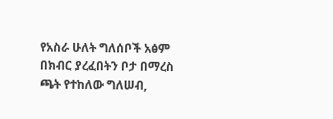የአስራ ሁለት ግለሰቦች አፅም በክብር ያረፈበትን ቦታ በማረስ ጫት የተከለው ግለሠብ,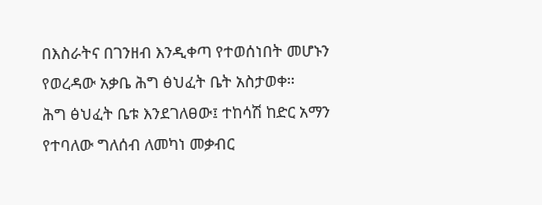በእስራትና በገንዘብ እንዲቀጣ የተወሰነበት መሆኑን የወረዳው አቃቤ ሕግ ፅህፈት ቤት አስታወቀ።
ሕግ ፅህፈት ቤቱ እንደገለፀው፤ ተከሳሽ ከድር አማን የተባለው ግለሰብ ለመካነ መቃብር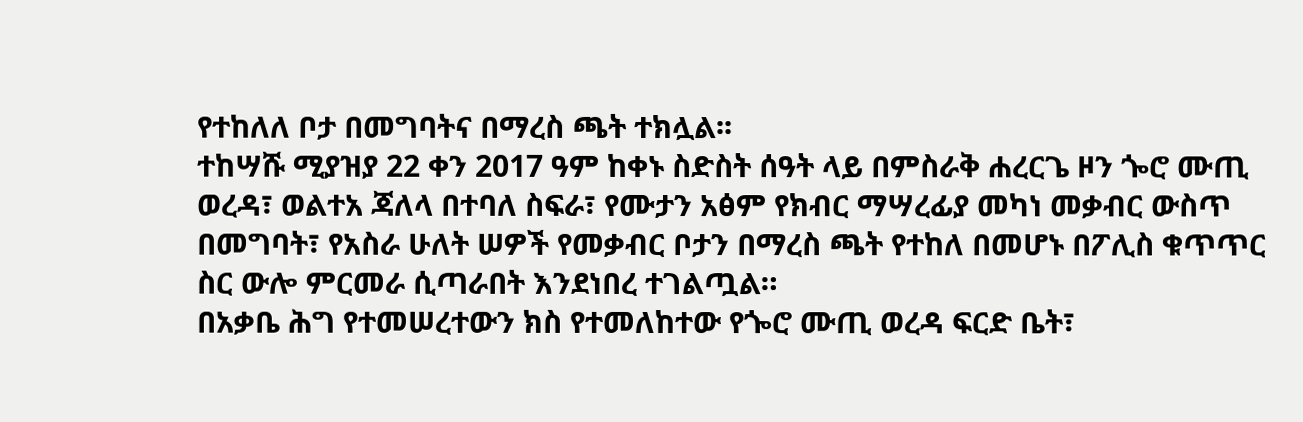የተከለለ ቦታ በመግባትና በማረስ ጫት ተክሏል፡፡
ተከሣሹ ሚያዝያ 22 ቀን 2017 ዓም ከቀኑ ስድስት ሰዓት ላይ በምስራቅ ሐረርጌ ዞን ጐሮ ሙጢ ወረዳ፣ ወልተአ ጃለላ በተባለ ስፍራ፣ የሙታን አፅም የክብር ማሣረፊያ መካነ መቃብር ውስጥ በመግባት፣ የአስራ ሁለት ሠዎች የመቃብር ቦታን በማረስ ጫት የተከለ በመሆኑ በፖሊስ ቁጥጥር ስር ውሎ ምርመራ ሲጣራበት እንደነበረ ተገልጧል።
በአቃቤ ሕግ የተመሠረተውን ክስ የተመለከተው የጐሮ ሙጢ ወረዳ ፍርድ ቤት፣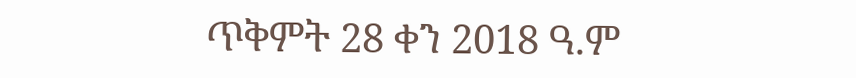ጥቅምት 28 ቀን 2018 ዓ.ም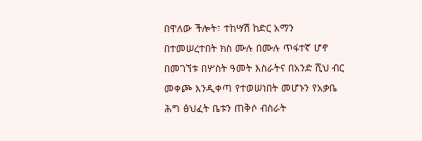በዋለው ችሎት፣ ተከሣሽ ከድር አማን በተመሠረተበት ክስ ሙሉ በሙሉ ጥፋተኛ ሆኖ በመገኘቱ በሦስት ዓመት እስራትና በአንድ ሺህ ብር መቀጮ እንዲቀጣ የተወሠነበት መሆኑን የአቃቤ ሕግ ፅህፈት ቤቱን ጠቅሶ ብስራት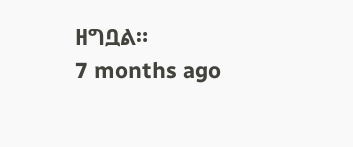ዘግቧል።
7 months ago